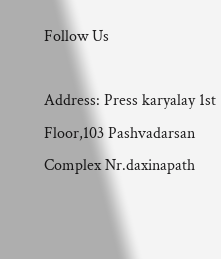Follow Us

Address: Press karyalay 1st Floor,103 Pashvadarsan Complex Nr.daxinapath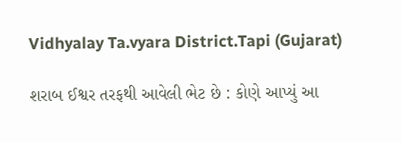Vidhyalay Ta.vyara District.Tapi (Gujarat)

શરાબ ઈશ્વર તરફથી આવેલી ભેટ છે : કોણે આપ્યું આ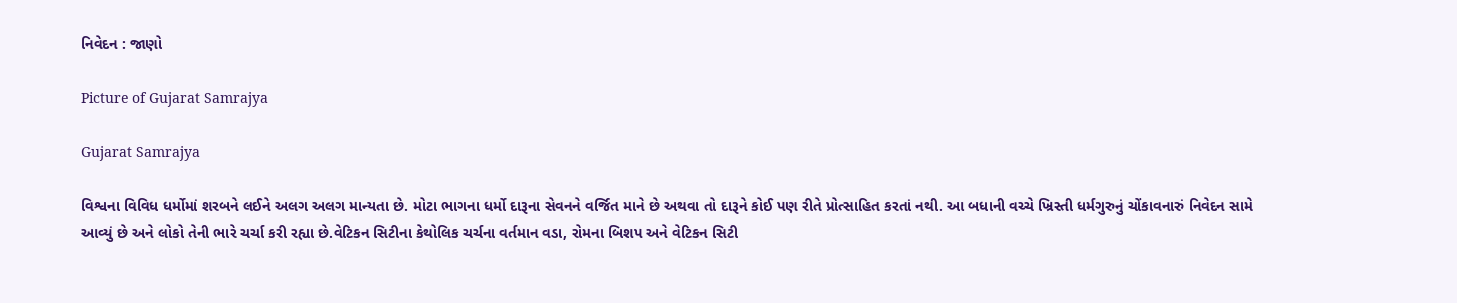નિવેદન : જાણો

Picture of Gujarat Samrajya

Gujarat Samrajya

વિશ્વના વિવિધ ધર્મોમાં શરબને લઈને અલગ અલગ માન્યતા છે. મોટા ભાગના ધર્મો દારૂના સેવનને વર્જિત માને છે અથવા તો દારૂને કોઈ પણ રીતે પ્રોત્સાહિત કરતાં નથી. આ બધાની વચ્ચે ખ્રિસ્તી ધર્મગુરુનું ચોંકાવનારું નિવેદન સામે આવ્યું છે અને લોકો તેની ભારે ચર્ચા કરી રહ્યા છે.વેટિકન સિટીના કેથોલિક ચર્ચના વર્તમાન વડા, રોમના બિશપ અને વેટિકન સિટી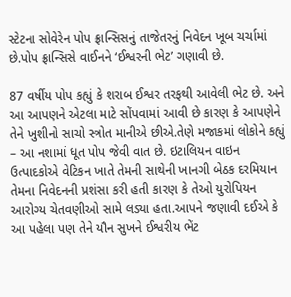સ્ટેટના સોવેરેન પોપ ફ્રાન્સિસનું તાજેતરનું નિવેદન ખૂબ ચર્ચામાં છે.પોપ ફ્રાન્સિસે વાઈનને ‘ઈશ્વરની ભેટ’ ગણાવી છે.

87 વર્ષીય પોપ કહ્યું કે શરાબ ઈશ્વર તરફથી આવેલી ભેટ છે. અને આ આપણને એટલા માટે સોંપવામાં આવી છે કારણ કે આપણેને તેને ખુશીનો સાચો સ્ત્રોત માનીએ છીએ.તેણે મજાકમાં લોકોને કહ્યું – આ નશામાં ધૂત પોપ જેવી વાત છે. ઇટાલિયન વાઇન ઉત્પાદકોએ વેટિકન ખાતે તેમની સાથેની ખાનગી બેઠક દરમિયાન તેમના નિવેદનની પ્રશંસા કરી હતી કારણ કે તેઓ યુરોપિયન આરોગ્ય ચેતવણીઓ સામે લડ્યા હતા.આપને જણાવી દઈએ કે આ પહેલા પણ તેને યૌન સુખને ઈશ્વરીય ભેંટ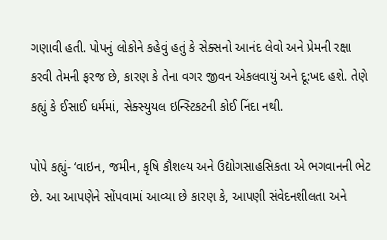ગણાવી હતી. પોપનું લોકોને કહેવું હતું કે સેક્સનો આનંદ લેવો અને પ્રેમની રક્ષા કરવી તેમની ફરજ છે, કારણ કે તેના વગર જીવન એકલવાયું અને દૂ:ખદ હશે. તેણે કહ્યું કે ઈસાઈ ધર્મમાં, સેક્સ્યુયલ ઇન્સ્ટિકટની કોઈ નિંદા નથી.

પોપે કહ્યું- ‘વાઇન, જમીન, કૃષિ કૌશલ્ય અને ઉદ્યોગસાહસિકતા એ ભગવાનની ભેટ છે. આ આપણેને સોંપવામાં આવ્યા છે કારણ કે, આપણી સંવેદનશીલતા અને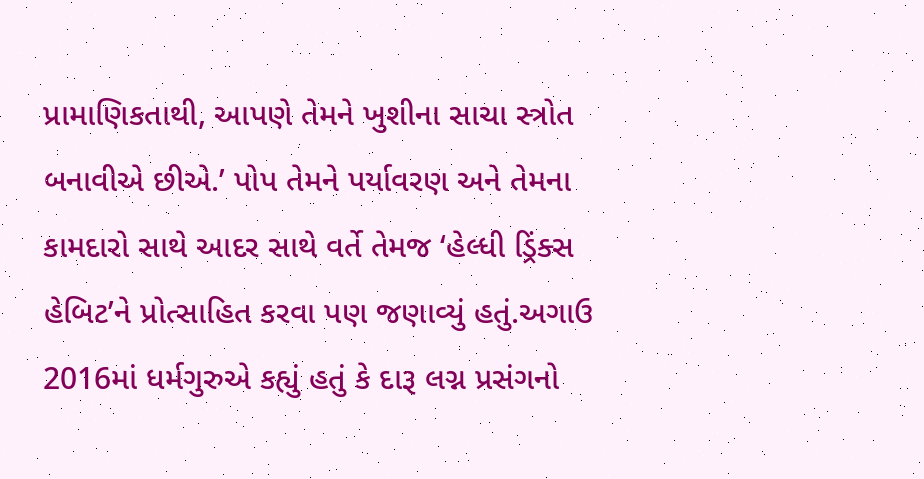પ્રામાણિકતાથી, આપણે તેમને ખુશીના સાચા સ્ત્રોત બનાવીએ છીએ.’ પોપ તેમને પર્યાવરણ અને તેમના કામદારો સાથે આદર સાથે વર્તે તેમજ ‘હેલ્ધી ડ્રિંક્સ હેબિટ’ને પ્રોત્સાહિત કરવા પણ જણાવ્યું હતું.અગાઉ 2016માં ધર્મગુરુએ કહ્યું હતું કે દારૂ લગ્ન પ્રસંગનો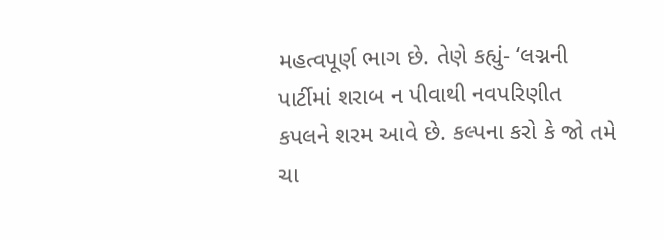મહત્વપૂર્ણ ભાગ છે. તેણે કહ્યું- ‘લગ્નની પાર્ટીમાં શરાબ ન પીવાથી નવપરિણીત કપલને શરમ આવે છે. કલ્પના કરો કે જો તમે ચા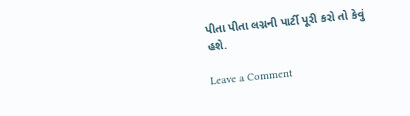પીતા પીતા લગ્નની પાર્ટી પૂરી કરો તો કેવું હશે.

Leave a Comment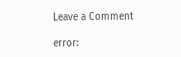Leave a Comment

error: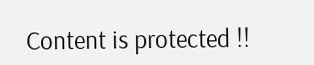Content is protected !!